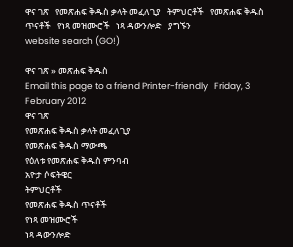ዋና ገጽ   የመጽሐፍ ቅዱስ ቃላት መፈለጊያ   ትምህርቶች   የመጽሐፍ ቅዱስ ጥናቶች   የነጻ መዝሙሮች   ነጻ ዳውንሎድ   ያግኙን
website search (GO!)

ዋና ገጽ » መጽሐፍ ቅዱስ
Email this page to a friend Printer-friendly   Friday, 3 February 2012
ዋና ገጽ
የመጽሐፍ ቅዱስ ቃላት መፈለጊያ
የመጽሐፍ ቅዱስ ማውጫ
የዕለቱ የመጽሐፍ ቅዱስ ምንባብ
አዮታ ሶፍትዌር
ትምህርቶች
የመጽሐፍ ቅዱስ ጥናቶች
የነጻ መዝሙሮች
ነጻ ዳውንሎድ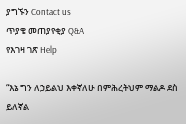ያግኙን Contact us
ጥያቄ መጠያየቂያ Q&A
የእገዛ ገጽ Help

“እኔ ግን ለኃይልህ እቀኛለሁ በምሕረትህም ማልዶ ደስ ይለኛል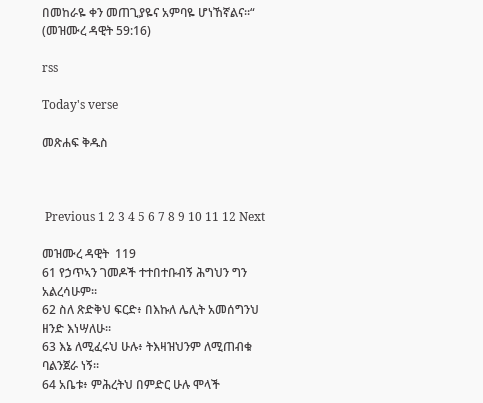በመከራዬ ቀን መጠጊያዬና አምባዬ ሆነኸኛልና።“
(መዝሙረ ዳዊት 59:16)

rss

Today's verse

መጽሐፍ ቅዱስ



 Previous 1 2 3 4 5 6 7 8 9 10 11 12 Next

መዝሙረ ዳዊት  119
61 የኃጥኣን ገመዶች ተተበተቡብኝ ሕግህን ግን አልረሳሁም።
62 ስለ ጽድቅህ ፍርድ፥ በእኩለ ሌሊት አመሰግንህ ዘንድ እነሣለሁ።
63 እኔ ለሚፈሩህ ሁሉ፥ ትእዛዝህንም ለሚጠብቁ ባልንጀራ ነኝ።
64 አቤቱ፥ ምሕረትህ በምድር ሁሉ ሞላች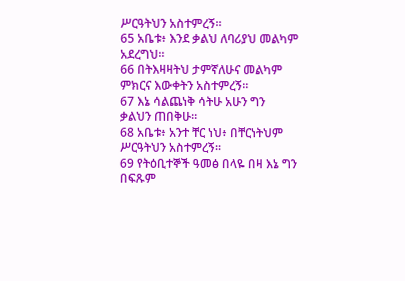ሥርዓትህን አስተምረኝ።
65 አቤቱ፥ እንደ ቃልህ ለባሪያህ መልካም አደረግህ።
66 በትእዛዛትህ ታምኛለሁና መልካም ምክርና እውቀትን አስተምረኝ።
67 እኔ ሳልጨነቅ ሳትሁ አሁን ግን ቃልህን ጠበቅሁ።
68 አቤቱ፥ አንተ ቸር ነህ፥ በቸርነትህም ሥርዓትህን አስተምረኝ።
69 የትዕቢተኞች ዓመፅ በላዬ በዛ እኔ ግን በፍጹም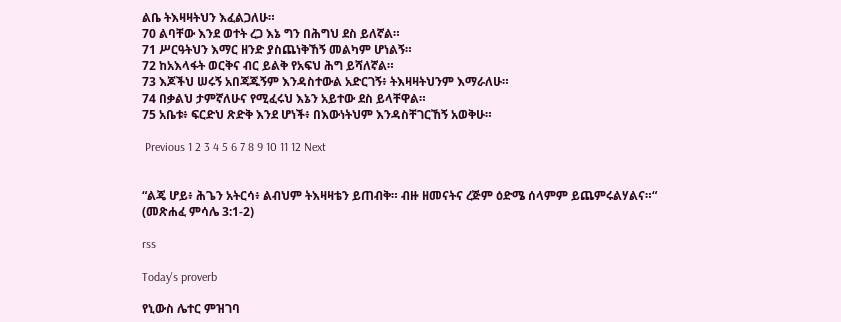ልቤ ትእዛዛትህን እፈልጋለሁ።
70 ልባቸው እንደ ወተት ረጋ እኔ ግን በሕግህ ደስ ይለኛል።
71 ሥርዓትህን እማር ዘንድ ያስጨነቅኸኝ መልካም ሆነልኝ።
72 ከአእላፋት ወርቅና ብር ይልቅ የአፍህ ሕግ ይሻለኛል።
73 እጆችህ ሠሩኝ አበጃጁኝም እንዳስተውል አድርገኝ፥ ትእዛዛትህንም እማራለሁ።
74 በቃልህ ታምኛለሁና የሚፈሩህ እኔን አይተው ደስ ይላቸዋል።
75 አቤቱ፥ ፍርድህ ጽድቅ እንደ ሆነች፥ በእውነትህም እንዳስቸገርኸኝ አወቅሁ።

 Previous 1 2 3 4 5 6 7 8 9 10 11 12 Next


“ልጄ ሆይ፥ ሕጌን አትርሳ፥ ልብህም ትእዛዛቴን ይጠብቅ። ብዙ ዘመናትና ረጅም ዕድሜ ሰላምም ይጨምሩልሃልና።“
(መጽሐፈ ምሳሌ 3:1-2)

rss

Today's proverb

የኒውስ ሌተር ምዝገባ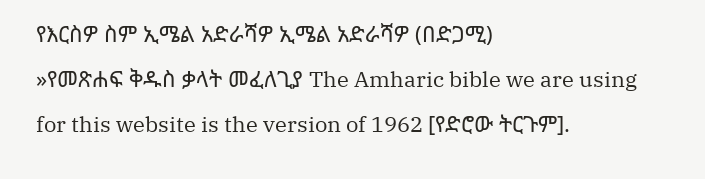የእርስዎ ስም ኢሜል አድራሻዎ ኢሜል አድራሻዎ (በድጋሚ)
»የመጽሐፍ ቅዱስ ቃላት መፈለጊያ The Amharic bible we are using for this website is the version of 1962 [የድሮው ትርጉም].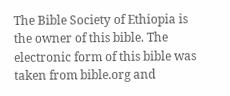The Bible Society of Ethiopia is the owner of this bible. The electronic form of this bible was taken from bible.org and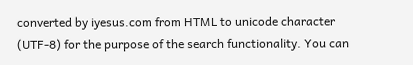converted by iyesus.com from HTML to unicode character (UTF-8) for the purpose of the search functionality. You can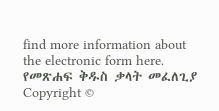find more information about the electronic form here. የመጽሐፍ ቅዱስ ቃላት መፈለጊያ
Copyright ©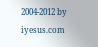2004-2012 by iyesus.com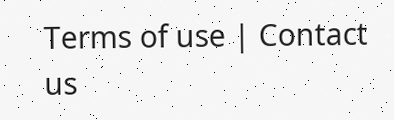Terms of use | Contact us